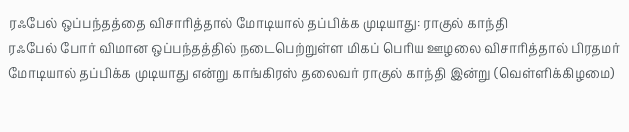ரஃபேல் ஒப்பந்தத்தை விசாரித்தால் மோடியால் தப்பிக்க முடியாது: ராகுல் காந்தி
ரஃபேல் போர் விமான ஒப்பந்தத்தில் நடைபெற்றுள்ள மிகப் பெரிய ஊழலை விசாரித்தால் பிரதமர் மோடியால் தப்பிக்க முடியாது என்று காங்கிரஸ் தலைவர் ராகுல் காந்தி இன்று (வெள்ளிக்கிழமை)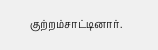குற்றம்சாட்டினார்.